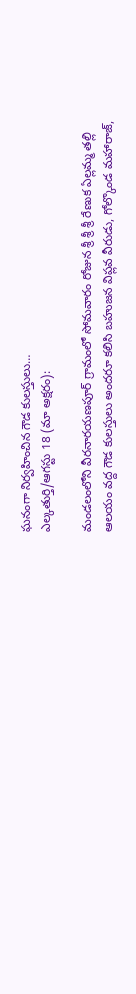ఘనంగా నిర్వహించిన గౌడ కులస్తులు…
ఎల్కతుర్తి/ఆగస్టు 18 (మా అక్షరం):

మండలంలోని వీరనారయణపూర్ గ్రామంలో సోమవారం రోజున శ్రీ శ్రీ శ్రీ రేణుక ఏల్లమ్మ తల్లి ఆలయం వద్ద గౌడ కులస్తులు అందరూ కలిసి బహుజన విప్లవ వీరుడు, గోల్కొండ మహారాజ్,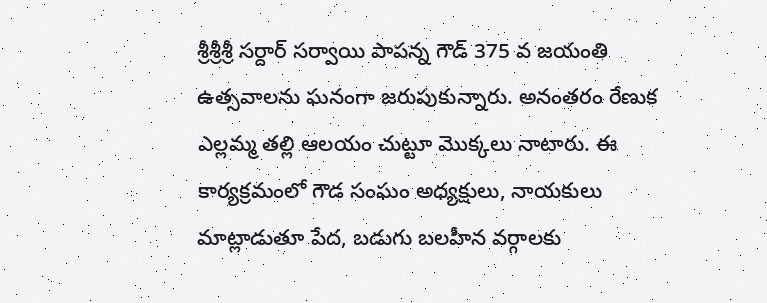శ్రీశ్రీశ్రీ సర్దార్ సర్వాయి పాపన్న గౌడ్ 375 వ జయంతి ఉత్సవాలను ఘనంగా జరుపుకున్నారు. అనంతరం రేణుక ఎల్లమ్మ తల్లి ఆలయం చుట్టూ మొక్కలు నాటారు. ఈ కార్యక్రమంలో గౌడ సంఘం అధ్యక్షులు, నాయకులు మాట్లాడుతూ పేద, బడుగు బలహీన వర్గాలకు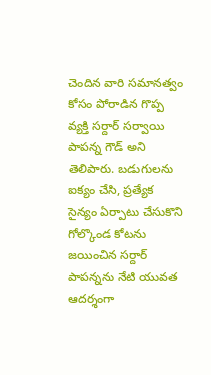చెందిన వారి సమానత్వం కోసం పోరాడిన గొప్ప వ్యక్తి సర్దార్ సర్వాయి పాపన్న గౌడ్ అని తెలిపారు. బడుగులను ఐక్యం చేసి, ప్రత్యేక సైన్యం ఏర్పాటు చేసుకొని గోల్కొండ కోటను జయించిన సర్దార్ పాపన్నను నేటి యువత ఆదర్శంగా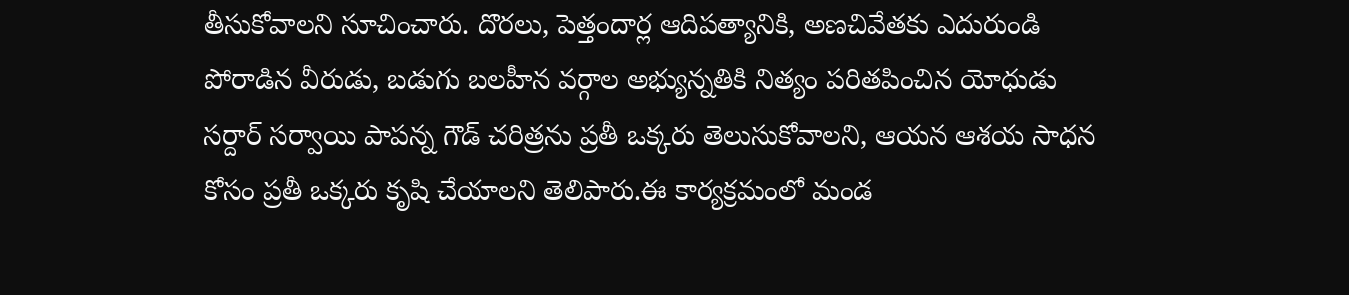తీసుకోవాలని సూచించారు. దొరలు, పెత్తందార్ల ఆదిపత్యానికి, అణచివేతకు ఎదురుండి పోరాడిన వీరుడు, బడుగు బలహీన వర్గాల అభ్యున్నతికి నిత్యం పరితపించిన యోధుడు సర్దార్ సర్వాయి పాపన్న గౌడ్ చరిత్రను ప్రతీ ఒక్కరు తెలుసుకోవాలని, ఆయన ఆశయ సాధన కోసం ప్రతీ ఒక్కరు కృషి చేయాలని తెలిపారు.ఈ కార్యక్రమంలో మండ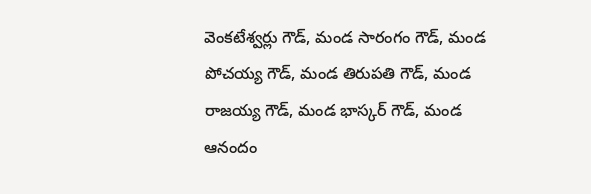వెంకటేశ్వర్లు గౌడ్, మండ సారంగం గౌడ్, మండ పోచయ్య గౌడ్, మండ తిరుపతి గౌడ్, మండ రాజయ్య గౌడ్, మండ భాస్కర్ గౌడ్, మండ ఆనందం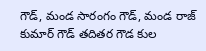గౌడ్, మండ సారంగం గౌడ్, మండ రాజ్ కుమార్ గౌడ్ తదితర గౌడ కుల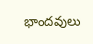భాందవులు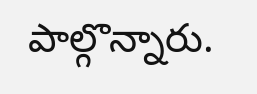పాల్గొన్నారు.